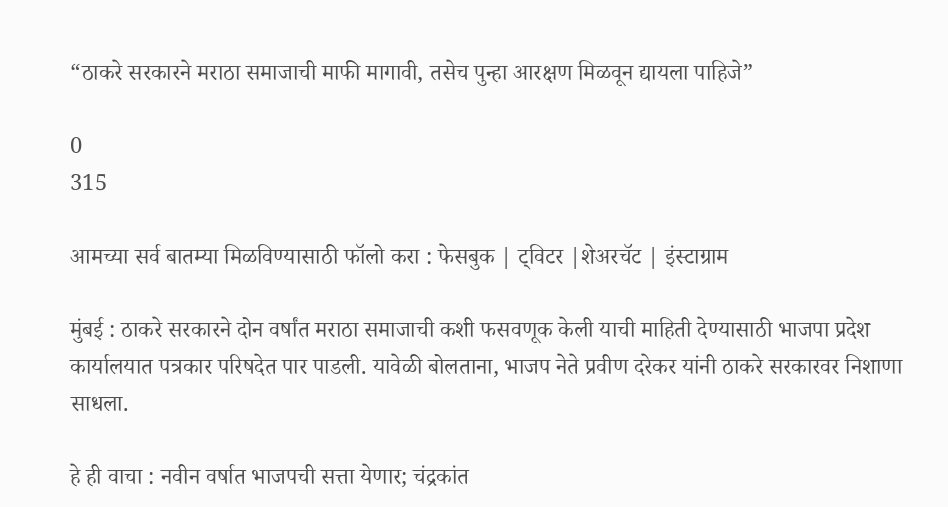“ठाकरे सरकारने मराठा समाजाची माफी मागावी, तसेच पुन्हा आरक्षण मिळवून द्यायला पाहिजे”

0
315

आमच्या सर्व बातम्या मिळविण्यासाठी फॉलो करा : फेसबुक | ट्विटर |शेअरचॅट | इंस्टाग्राम

मुंबई : ठाकरे सरकारने दोन वर्षांत मराठा समाजाची कशी फसवणूक केली याची माहिती देण्यासाठी भाजपा प्रदेश कार्यालयात पत्रकार परिषदेत पार पाडली. यावेळी बोलताना, भाजप नेते प्रवीण दरेकर यांनी ठाकरे सरकारवर निशाणा साधला.

हे ही वाचा : नवीन वर्षात भाजपची सत्ता येणार; चंद्रकांत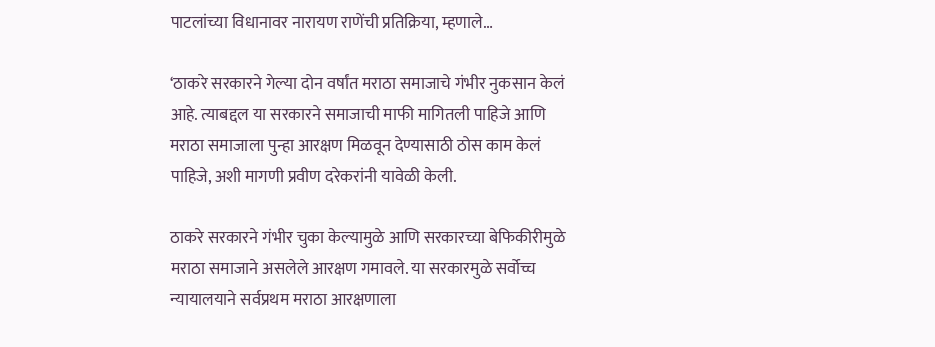पाटलांच्या विधानावर नारायण राणेंची प्रतिक्रिया, म्हणाले…

‘ठाकरे सरकारने गेल्या दोन वर्षांत मराठा समाजाचे गंभीर नुकसान केलं आहे. त्याबद्दल या सरकारने समाजाची माफी मागितली पाहिजे आणि मराठा समाजाला पुन्हा आरक्षण मिळवून देण्यासाठी ठोस काम केलं पाहिजे, अशी मागणी प्रवीण दरेकरांनी यावेळी केली.

ठाकरे सरकारने गंभीर चुका केल्यामुळे आणि सरकारच्या बेफिकीरीमुळे मराठा समाजाने असलेले आरक्षण गमावले. या सरकारमुळे सर्वोच्च न्यायालयाने सर्वप्रथम मराठा आरक्षणाला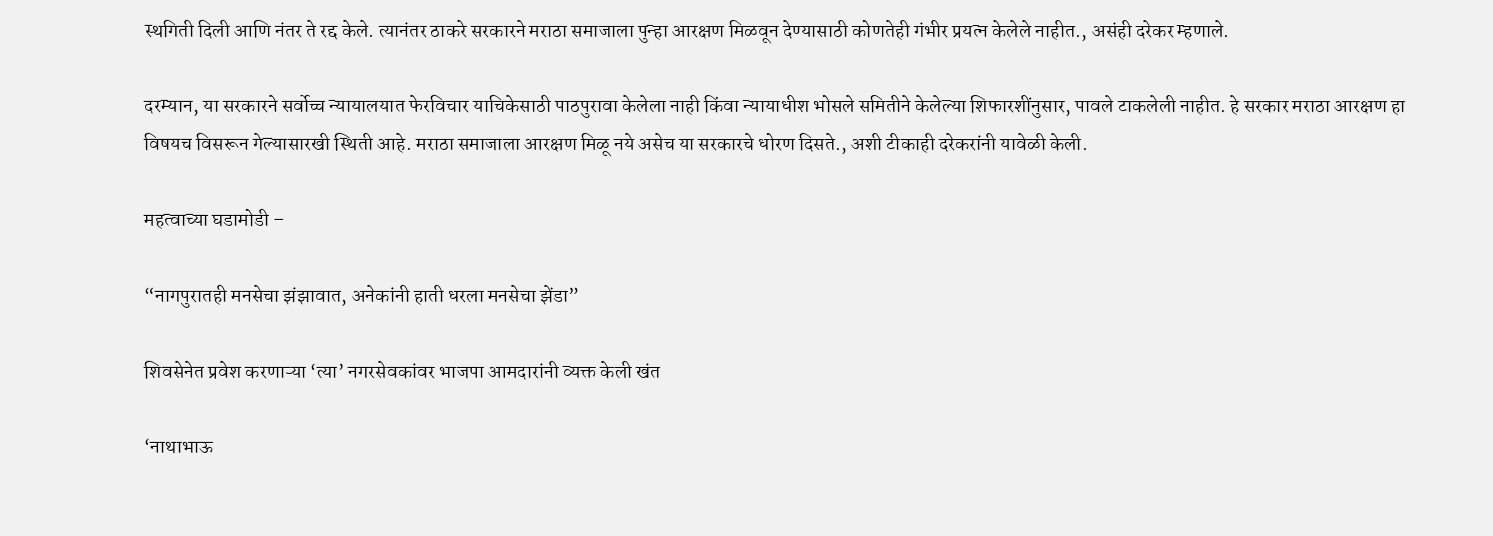स्थगिती दिली आणि नंतर ते रद्द केले. त्यानंतर ठाकरे सरकारने मराठा समाजाला पुन्हा आरक्षण मिळवून देण्यासाठी कोणतेही गंभीर प्रयत्न केलेले नाहीत., असंही दरेकर म्हणाले.

दरम्यान, या सरकारने सर्वोच्च न्यायालयात फेरविचार याचिकेसाठी पाठपुरावा केलेला नाही किंवा न्यायाधीश भोसले समितीने केलेल्या शिफारशींनुसार, पावले टाकलेली नाहीत. हे सरकार मराठा आरक्षण हा विषयच विसरून गेल्यासारखी स्थिती आहे. मराठा समाजाला आरक्षण मिळू नये असेच या सरकारचे धोरण दिसते., अशी टीकाही दरेकरांनी यावेळी केली.

महत्वाच्या घडामोडी –

“नागपुरातही मनसेचा झंझावात, अनेकांनी हाती धरला मनसेचा झेंडा”

शिवसेनेत प्रवेश करणाऱ्या ‘त्या’ नगरसेवकांवर भाजपा आमदारांनी व्यक्त केली खंत

‘नाथाभाऊ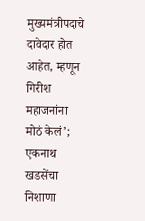मुख्यमंत्रीपदाचे दावेदार होत आहेत, म्हणून गिरीश महाजनांना मोठं केलं’; एकनाथ खडसेंचा निशाणा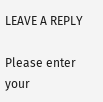LEAVE A REPLY

Please enter your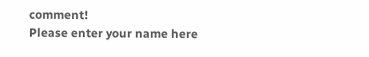comment!
Please enter your name here